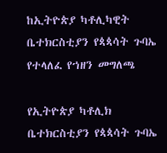ከኢትዮጵያ ካቶሊካዊት ቤተክርስቲያን የጳጳሳት ጉባኤ የተላለፈ የኀዘን መግለጫ

የኢትዮጵያ ካቶሊክ ቤተክርስቲያን የጳጳሳት ጉባኤ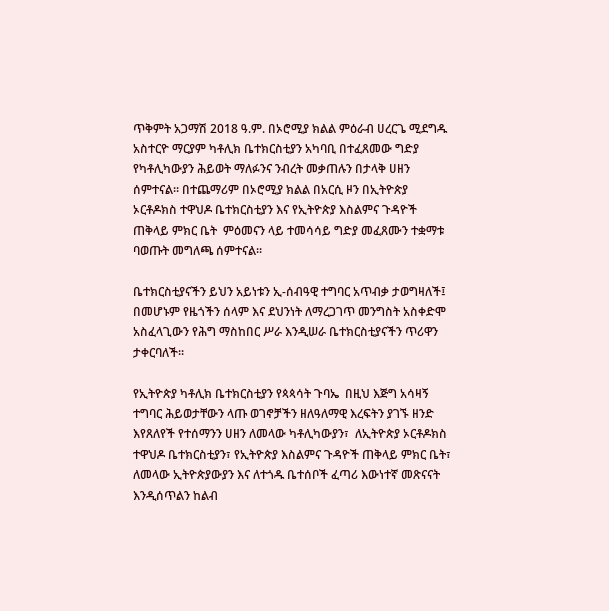ጥቅምት አጋማሽ 2018 ዓ.ም. በኦሮሚያ ክልል ምዕራብ ሀረርጌ ሚደግዱ አስተርዮ ማርያም ካቶሊክ ቤተክርስቲያን አካባቢ በተፈጸመው ግድያ የካቶሊካውያን ሕይወት ማለፉንና ንብረት መቃጠሉን በታላቅ ሀዘን ሰምተናል። በተጨማሪም በኦሮሚያ ክልል በአርሲ ዞን በኢትዮጵያ ኦርቶዶክስ ተዋህዶ ቤተክርስቲያን እና የኢትዮጵያ እስልምና ጉዳዮች ጠቅላይ ምክር ቤት  ምዕመናን ላይ ተመሳሳይ ግድያ መፈጸሙን ተቋማቱ ባወጡት መግለጫ ሰምተናል።

ቤተክርስቲያናችን ይህን አይነቱን ኢ-ሰብዓዊ ተግባር አጥብቃ ታወግዛለች፤ በመሆኑም የዜጎችን ሰላም እና ደህንነት ለማረጋገጥ መንግስት አስቀድሞ አስፈላጊውን የሕግ ማስከበር ሥራ እንዲሠራ ቤተክርስቲያናችን ጥሪዋን ታቀርባለች።

የኢትዮጵያ ካቶሊክ ቤተክርስቲያን የጳጳሳት ጉባኤ  በዚህ እጅግ አሳዛኝ ተግባር ሕይወታቸውን ላጡ ወገኖቻችን ዘለዓለማዊ እረፍትን ያገኙ ዘንድ እየጸለየች የተሰማንን ሀዘን ለመላው ካቶሊካውያን፣  ለኢትዮጵያ ኦርቶዶክስ ተዋህዶ ቤተክርስቲያን፣ የኢትዮጵያ እስልምና ጉዳዮች ጠቅላይ ምክር ቤት፣ ለመላው ኢትዮጵያውያን እና ለተጎዱ ቤተሰቦች ፈጣሪ እውነተኛ መጽናናት እንዲሰጥልን ከልብ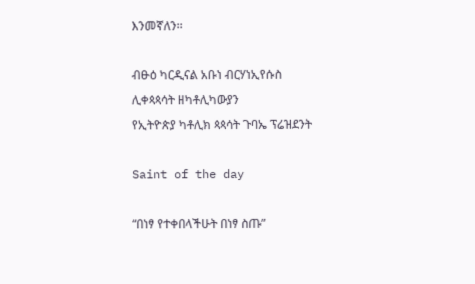እንመኛለን፡፡

ብፁዕ ካርዲናል አቡነ ብርሃነኢየሱስ
ሊቀጳጳሳት ዘካቶሊካውያን
የኢትዮጵያ ካቶሊክ ጳጳሳት ጉባኤ ፕሬዝደንት

Saint of the day

“በነፃ የተቀበላችሁት በነፃ ስጡ”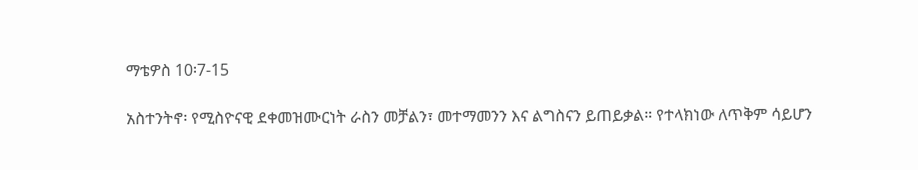ማቴዎስ 10፡7-15

አስተንትኖ፡ የሚስዮናዊ ደቀመዝሙርነት ራስን መቻልን፣ መተማመንን እና ልግስናን ይጠይቃል። የተላክነው ለጥቅም ሳይሆን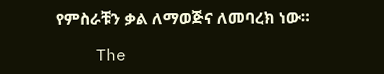የምስራቹን ቃል ለማወጅና ለመባረክ ነው።

    The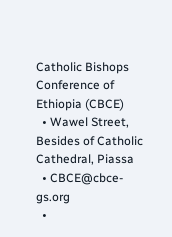Catholic Bishops Conference of Ethiopia (CBCE)
  • Wawel Street, Besides of Catholic Cathedral, Piassa
  • CBCE@cbce-gs.org
  •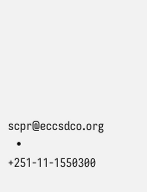scpr@eccsdco.org
  • +251-11-1550300